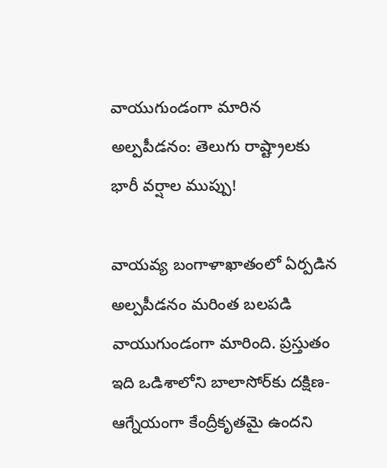వాయుగుండంగా మారిన అల్పపీడనం: తెలుగు రాష్ట్రాలకు భారీ వర్షాల ముప్పు!

వాయవ్య బంగాళాఖాతంలో ఏర్పడిన అల్పపీడనం మరింత బలపడి వాయుగుండంగా మారింది. ప్రస్తుతం ఇది ఒడిశాలోని బాలాసోర్‌కు దక్షిణ-ఆగ్నేయంగా కేంద్రీకృతమై ఉందని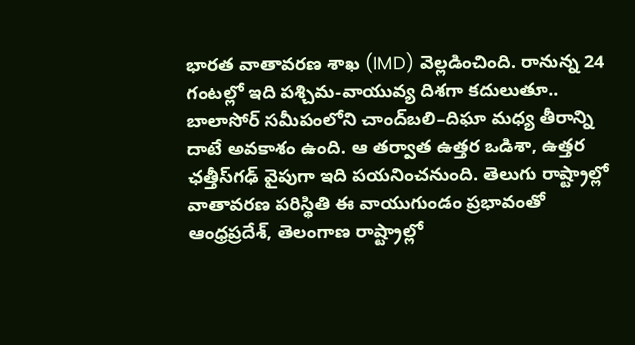భారత వాతావరణ శాఖ (IMD) వెల్లడించింది. రానున్న 24 గంటల్లో ఇది పశ్చిమ-వాయువ్య దిశగా కదులుతూ.. బాలాసోర్ సమీపంలోని చాంద్‌బలి–దిఘా మధ్య తీరాన్ని దాటే అవకాశం ఉంది. ఆ తర్వాత ఉత్తర ఒడిశా, ఉత్తర ఛత్తీస్‌గఢ్ వైపుగా ఇది పయనించనుంది. తెలుగు రాష్ట్రాల్లో వాతావరణ పరిస్థితి ఈ వాయుగుండం ప్రభావంతో ఆంధ్రప్రదేశ్, తెలంగాణ రాష్ట్రాల్లో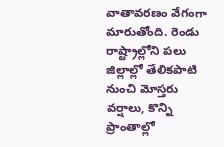వాతావరణం వేగంగా మారుతోంది. రెండు రాష్ట్రాల్లోని పలు జిల్లాల్లో తేలికపాటి నుంచి మోస్తరు వర్షాలు, కొన్ని ప్రాంతాల్లో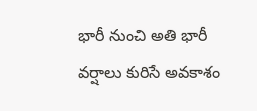భారీ నుంచి అతి భారీ వర్షాలు కురిసే అవకాశం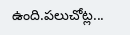ఉంది.పలుచోట్ల...